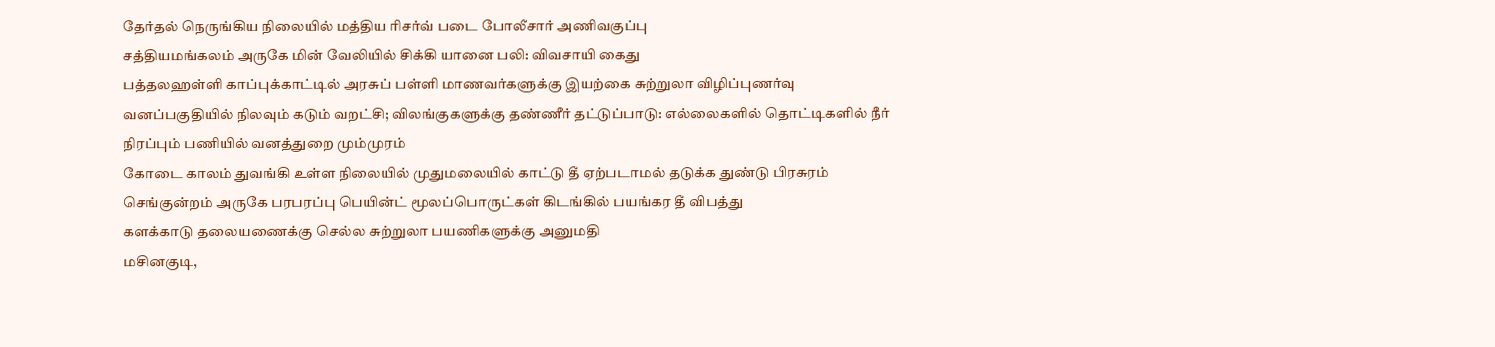தேர்தல் நெருங்கிய நிலையில் மத்திய ரிசர்வ் படை போலீசார் அணிவகுப்பு
சத்தியமங்கலம் அருகே மின் வேலியில் சிக்கி யானை பலி: விவசாயி கைது
பத்தலஹள்ளி காப்புக்காட்டில் அரசுப் பள்ளி மாணவர்களுக்கு இயற்கை சுற்றுலா விழிப்புணர்வு
வனப்பகுதியில் நிலவும் கடும் வறட்சி; விலங்குகளுக்கு தண்ணீர் தட்டுப்பாடு: எல்லைகளில் தொட்டிகளில் நீர் நிரப்பும் பணியில் வனத்துறை மும்முரம்
கோடை காலம் துவங்கி உள்ள நிலையில் முதுமலையில் காட்டு தீ ஏற்படாமல் தடுக்க துண்டு பிரசுரம்
செங்குன்றம் அருகே பரபரப்பு பெயின்ட் மூலப்பொருட்கள் கிடங்கில் பயங்கர தீ விபத்து
களக்காடு தலையணைக்கு செல்ல சுற்றுலா பயணிகளுக்கு அனுமதி
மசினகுடி,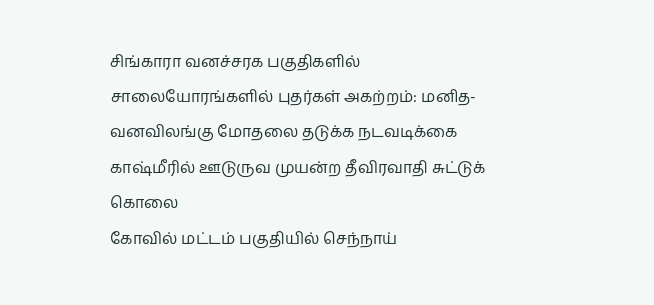சிங்காரா வனச்சரக பகுதிகளில் சாலையோரங்களில் புதர்கள் அகற்றம்: மனித-வனவிலங்கு மோதலை தடுக்க நடவடிக்கை
காஷ்மீரில் ஊடுருவ முயன்ற தீவிரவாதி சுட்டுக் கொலை
கோவில் மட்டம் பகுதியில் செந்நாய்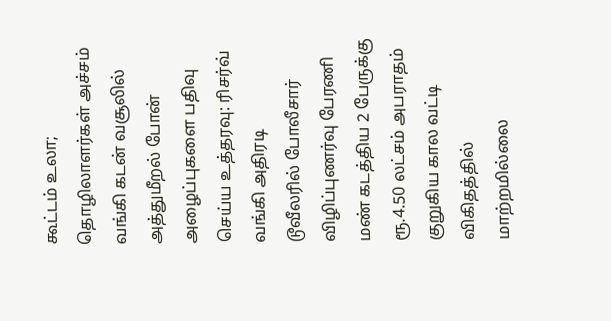கூட்டம் உலா; தொழிலாளர்கள் அச்சம்
வங்கி கடன் வசூலில் அத்துமீறல் போன் அழைப்புகளை பதிவு செய்ய உத்தரவு: ரிசர்வ் வங்கி அதிரடி
டூவீலரில் போலீசார் விழிப்புணர்வு பேரணி
மண் கடத்திய 2 பேருக்கு ரூ.4.50 லட்சம் அபராதம்
குறுகிய கால வட்டி விகிதத்தில் மாற்றமில்லை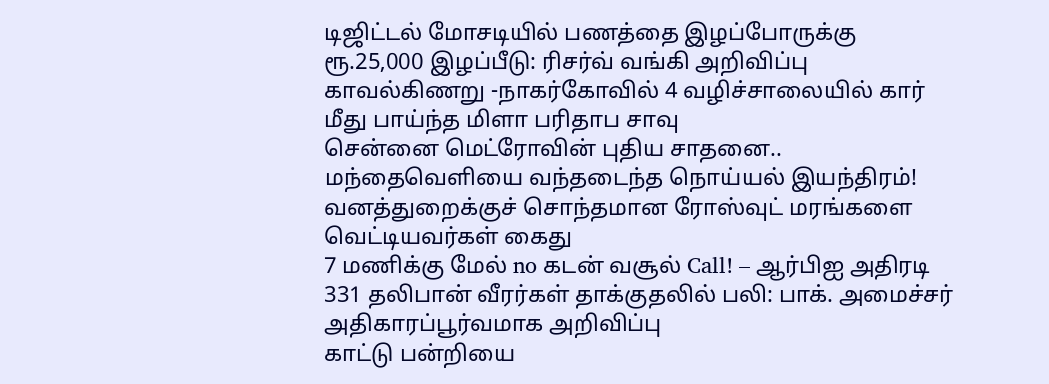டிஜிட்டல் மோசடியில் பணத்தை இழப்போருக்கு ரூ.25,000 இழப்பீடு: ரிசர்வ் வங்கி அறிவிப்பு
காவல்கிணறு -நாகர்கோவில் 4 வழிச்சாலையில் கார் மீது பாய்ந்த மிளா பரிதாப சாவு
சென்னை மெட்ரோவின் புதிய சாதனை.. மந்தைவெளியை வந்தடைந்த நொய்யல் இயந்திரம்!
வனத்துறைக்குச் சொந்தமான ரோஸ்வுட் மரங்களை வெட்டியவர்கள் கைது
7 மணிக்கு மேல் no கடன் வசூல் Call! – ஆர்பிஐ அதிரடி
331 தலிபான் வீரர்கள் தாக்குதலில் பலி: பாக். அமைச்சர் அதிகாரப்பூர்வமாக அறிவிப்பு
காட்டு பன்றியை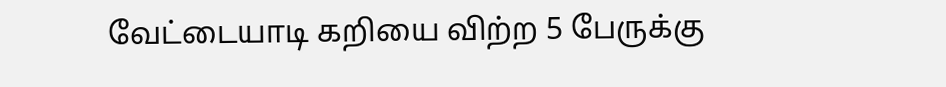வேட்டையாடி கறியை விற்ற 5 பேருக்கு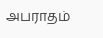அபராதம்